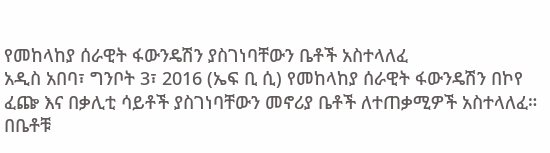የመከላከያ ሰራዊት ፋውንዴሽን ያስገነባቸውን ቤቶች አስተላለፈ
አዲስ አበባ፣ ግንቦት 3፣ 2016 (ኤፍ ቢ ሲ) የመከላከያ ሰራዊት ፋውንዴሽን በኮየ ፈጬ እና በቃሊቲ ሳይቶች ያስገነባቸውን መኖሪያ ቤቶች ለተጠቃሚዎች አስተላለፈ።
በቤቶቹ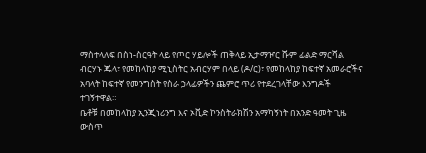ማስተላለፍ በስነ-ስርዓት ላይ የጦር ሃይሎች ጠቅላይ ኢታማዦር ሹም ፊልድ ማርሻል ብርሃኑ ጁላ፣ የመከላከያ ሚኒስትር አብርሃም በላይ (ዶ/ር)፣ የመከላከያ ከፍተኛ አመራሮችና አባላት ከፍተኛ የመንግስት የስራ ኃላፊዎችን ጨምሮ ጥሪ የተደረገላቸው እንግዶች ተገኝተዋል።
ቤቶቹ በመከላከያ ኢንጂነሪንግ እና ኦቪድ ኮንስትራክሽን አማካኝነት በአንድ ዓመት ጊዜ ውስጥ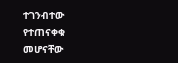ተገንብተው የተጠናቀቁ መሆናቸው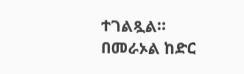ተገልጿል።
በመራኦል ከድር